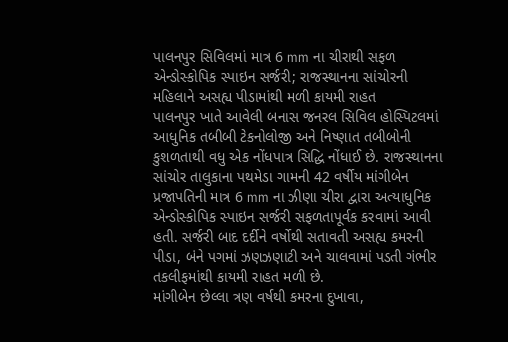પાલનપુર સિવિલમાં માત્ર 6 mm ના ચીરાથી સફળ એન્ડોસ્કોપિક સ્પાઇન સર્જરી; રાજસ્થાનના સાંચોરની મહિલાને અસહ્ય પીડામાંથી મળી કાયમી રાહત
પાલનપુર ખાતે આવેલી બનાસ જનરલ સિવિલ હોસ્પિટલમાં આધુનિક તબીબી ટેકનોલોજી અને નિષ્ણાત તબીબોની કુશળતાથી વધુ એક નોંધપાત્ર સિદ્ધિ નોંધાઈ છે. રાજસ્થાનના સાંચોર તાલુકાના પથમેડા ગામની 42 વર્ષીય માંગીબેન પ્રજાપતિની માત્ર 6 mm ના ઝીણા ચીરા દ્વારા અત્યાધુનિક એન્ડોસ્કોપિક સ્પાઇન સર્જરી સફળતાપૂર્વક કરવામાં આવી હતી. સર્જરી બાદ દર્દીને વર્ષોથી સતાવતી અસહ્ય કમરની પીડા, બંને પગમાં ઝણઝણાટી અને ચાલવામાં પડતી ગંભીર તકલીફમાંથી કાયમી રાહત મળી છે.
માંગીબેન છેલ્લા ત્રણ વર્ષથી કમરના દુખાવા,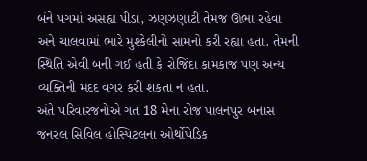બંને પગમાં અસહ્ય પીડા, ઝણઝણાટી તેમજ ઊભા રહેવા અને ચાલવામાં ભારે મુશ્કેલીનો સામનો કરી રહ્યા હતા. તેમની સ્થિતિ એવી બની ગઈ હતી કે રોજિંદા કામકાજ પણ અન્ય વ્યક્તિની મદદ વગર કરી શકતા ન હતા.
અંતે પરિવારજનોએ ગત 18 મેના રોજ પાલનપુર બનાસ જનરલ સિવિલ હોસ્પિટલના ઓર્થોપેડિક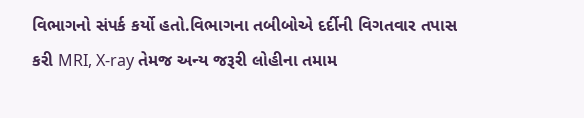વિભાગનો સંપર્ક કર્યો હતો.વિભાગના તબીબોએ દર્દીની વિગતવાર તપાસ કરી MRI, X-ray તેમજ અન્ય જરૂરી લોહીના તમામ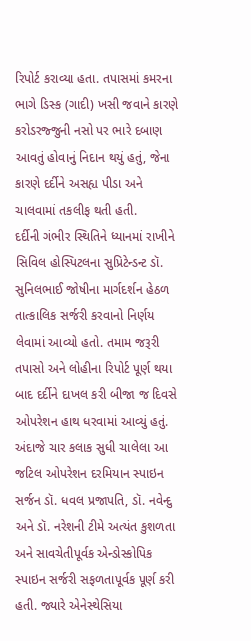રિપોર્ટ કરાવ્યા હતા. તપાસમાં કમરના ભાગે ડિસ્ક (ગાદી) ખસી જવાને કારણે કરોડરજ્જુની નસો પર ભારે દબાણ આવતું હોવાનું નિદાન થયું હતું, જેના કારણે દર્દીને અસહ્ય પીડા અને ચાલવામાં તકલીફ થતી હતી.
દર્દીની ગંભીર સ્થિતિને ધ્યાનમાં રાખીને સિવિલ હોસ્પિટલના સુપ્રિટેન્ડન્ટ ડૉ. સુનિલભાઈ જોષીના માર્ગદર્શન હેઠળ તાત્કાલિક સર્જરી કરવાનો નિર્ણય લેવામાં આવ્યો હતો. તમામ જરૂરી તપાસો અને લોહીના રિપોર્ટ પૂર્ણ થયા બાદ દર્દીને દાખલ કરી બીજા જ દિવસે ઓપરેશન હાથ ધરવામાં આવ્યું હતું. અંદાજે ચાર કલાક સુધી ચાલેલા આ જટિલ ઓપરેશન દરમિયાન સ્પાઇન સર્જન ડૉ. ધવલ પ્રજાપતિ, ડૉ. નવેન્દુ અને ડૉ. નરેશની ટીમે અત્યંત કુશળતા અને સાવચેતીપૂર્વક એન્ડોસ્કોપિક સ્પાઇન સર્જરી સફળતાપૂર્વક પૂર્ણ કરી હતી. જ્યારે એનેસ્થેસિયા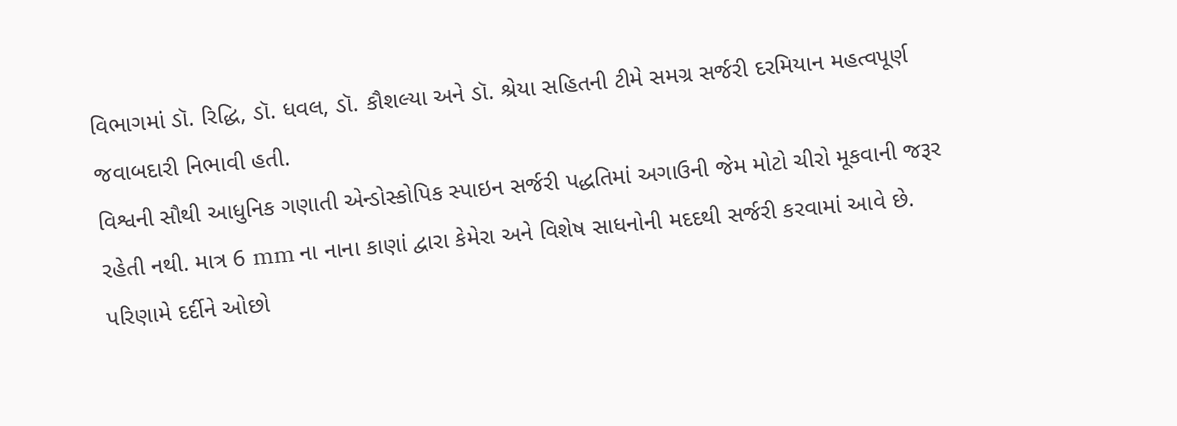વિભાગમાં ડૉ. રિદ્ધિ, ડૉ. ધવલ, ડૉ. કૌશલ્યા અને ડૉ. શ્રેયા સહિતની ટીમે સમગ્ર સર્જરી દરમિયાન મહત્વપૂર્ણ જવાબદારી નિભાવી હતી.
વિશ્વની સૌથી આધુનિક ગણાતી એન્ડોસ્કોપિક સ્પાઇન સર્જરી પદ્ધતિમાં અગાઉની જેમ મોટો ચીરો મૂકવાની જરૂર રહેતી નથી. માત્ર 6 mm ના નાના કાણાં દ્વારા કેમેરા અને વિશેષ સાધનોની મદદથી સર્જરી કરવામાં આવે છે. પરિણામે દર્દીને ઓછો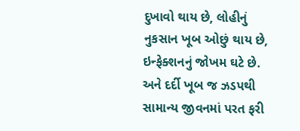દુખાવો થાય છે, લોહીનું નુકસાન ખૂબ ઓછું થાય છે, ઇન્ફેક્શનનું જોખમ ઘટે છે. અને દર્દી ખૂબ જ ઝડપથી સામાન્ય જીવનમાં પરત ફરી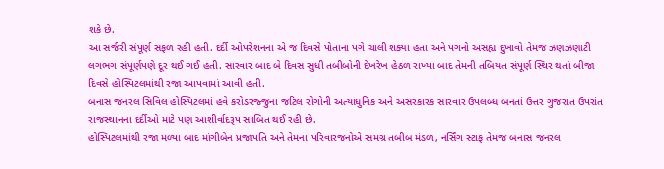શકે છે.
આ સર્જરી સંપૂર્ણ સફળ રહી હતી. દર્દી ઓપરેશનના એ જ દિવસે પોતાના પગે ચાલી શક્યા હતા અને પગનો અસહ્ય દુખાવો તેમજ ઝણઝણાટી લગભગ સંપૂર્ણપણે દૂર થઈ ગઈ હતી. સારવાર બાદ બે દિવસ સુધી તબીબોની દેખરેખ હેઠળ રાખ્યા બાદ તેમની તબિયત સંપૂર્ણ સ્થિર થતાં બીજા દિવસે હોસ્પિટલમાંથી રજા આપવામાં આવી હતી.
બનાસ જનરલ સિવિલ હોસ્પિટલમાં હવે કરોડરજ્જુના જટિલ રોગોની અત્યાધુનિક અને અસરકારક સારવાર ઉપલબ્ધ બનતાં ઉત્તર ગુજરાત ઉપરાંત રાજસ્થાનના દર્દીઓ માટે પણ આશીર્વાદરૂપ સાબિત થઈ રહી છે.
હોસ્પિટલમાંથી રજા મળ્યા બાદ માંગીબેન પ્રજાપતિ અને તેમના પરિવારજનોએ સમગ્ર તબીબ મંડળ, નર્સિંગ સ્ટાફ તેમજ બનાસ જનરલ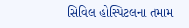સિવિલ હોસ્પિટલના તમામ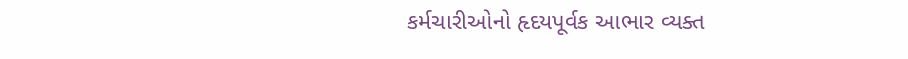કર્મચારીઓનો હૃદયપૂર્વક આભાર વ્યક્ત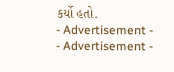કર્યો હતો.
- Advertisement -
- Advertisement -